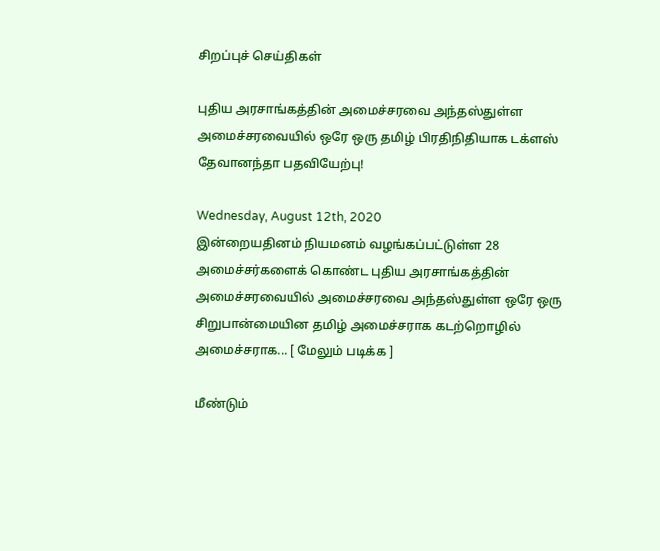சிறப்புச் செய்திகள்

புதிய அரசாங்கத்தின் அமைச்சரவை அந்தஸ்துள்ள அமைச்சரவையில் ஒரே ஒரு தமிழ் பிரதிநிதியாக டக்ளஸ் தேவானந்தா பதவியேற்பு!

Wednesday, August 12th, 2020
இன்றையதினம் நியமனம் வழங்கப்பட்டுள்ள 28 அமைச்சர்களைக் கொண்ட புதிய அரசாங்கத்தின் அமைச்சரவையில் அமைச்சரவை அந்தஸ்துள்ள ஒரே ஒரு சிறுபான்மையின தமிழ் அமைச்சராக கடற்றொழில் அமைச்சராக... [ மேலும் படிக்க ]

மீண்டும்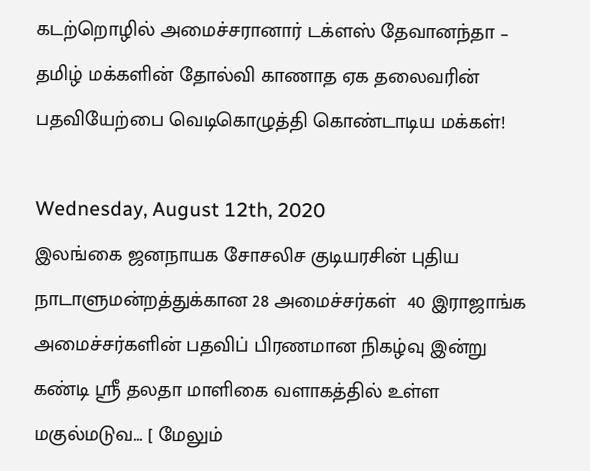கடற்றொழில் அமைச்சரானார் டக்ளஸ் தேவானந்தா – தமிழ் மக்களின் தோல்வி காணாத ஏக தலைவரின் பதவியேற்பை வெடிகொழுத்தி கொண்டாடிய மக்கள்!

Wednesday, August 12th, 2020
இலங்கை ஜனநாயக சோசலிச குடியரசின் புதிய  நாடாளுமன்றத்துக்கான 28 அமைச்சர்கள்  40 இராஜாங்க அமைச்சர்களின் பதவிப் பிரணமான நிகழ்வு இன்று கண்டி ஸ்ரீ தலதா மாளிகை வளாகத்தில் உள்ள மகுல்மடுவ... [ மேலும்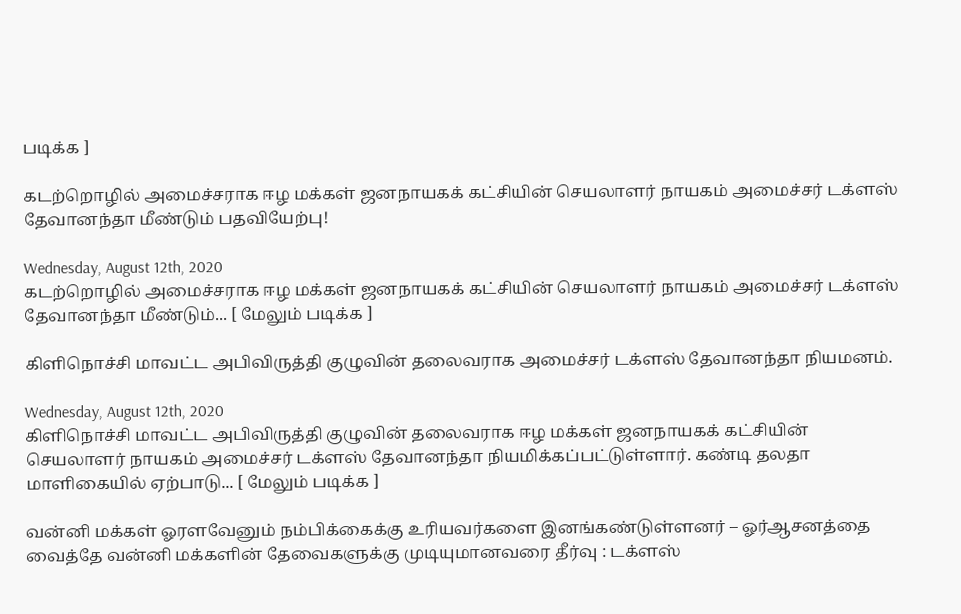படிக்க ]

கடற்றொழில் அமைச்சராக ஈழ மக்கள் ஜனநாயகக் கட்சியின் செயலாளர் நாயகம் அமைச்சர் டக்ளஸ் தேவானந்தா மீண்டும் பதவியேற்பு!

Wednesday, August 12th, 2020
கடற்றொழில் அமைச்சராக ஈழ மக்கள் ஜனநாயகக் கட்சியின் செயலாளர் நாயகம் அமைச்சர் டக்ளஸ் தேவானந்தா மீண்டும்... [ மேலும் படிக்க ]

கிளிநொச்சி மாவட்ட அபிவிருத்தி குழுவின் தலைவராக அமைச்சர் டக்ளஸ் தேவானந்தா நியமனம்.

Wednesday, August 12th, 2020
கிளிநொச்சி மாவட்ட அபிவிருத்தி குழுவின் தலைவராக ஈழ மக்கள் ஜனநாயகக் கட்சியின் செயலாளர் நாயகம் அமைச்சர் டக்ளஸ் தேவானந்தா நியமிக்கப்பட்டுள்ளார். கண்டி தலதா மாளிகையில் ஏற்பாடு... [ மேலும் படிக்க ]

வன்னி மக்கள் ஓரளவேனும் நம்பிக்கைக்கு உரியவர்களை இனங்கண்டுள்ளனர் – ஓர்ஆசனத்தை வைத்தே வன்னி மக்களின் தேவைகளுக்கு முடியுமானவரை தீர்வு : டக்ளஸ்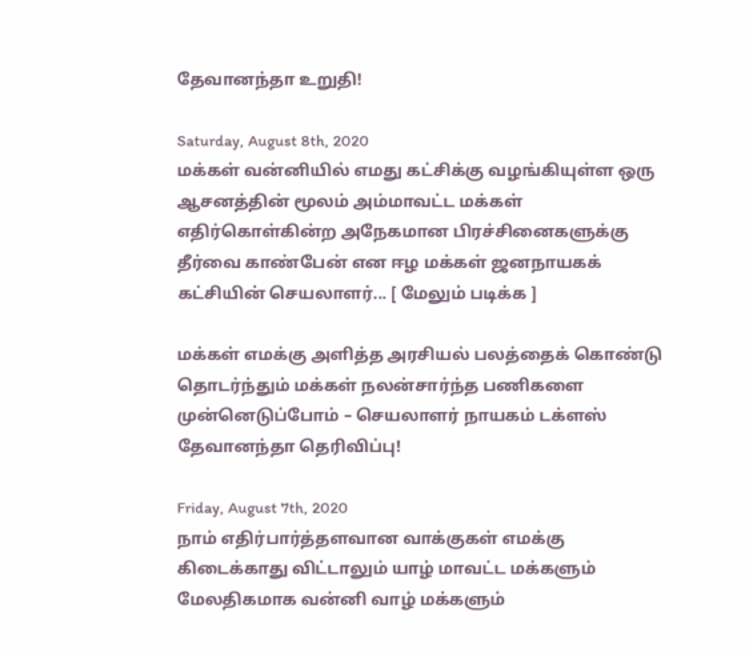தேவானந்தா உறுதி!

Saturday, August 8th, 2020
மக்கள் வன்னியில் எமது கட்சிக்கு வழங்கியுள்ள ஒரு ஆசனத்தின் மூலம் அம்மாவட்ட மக்கள் எதிர்கொள்கின்ற அநேகமான பிரச்சினைகளுக்கு தீர்வை காண்பேன் என ஈழ மக்கள் ஜனநாயகக் கட்சியின் செயலாளர்... [ மேலும் படிக்க ]

மக்கள் எமக்கு அளித்த அரசியல் பலத்தைக் கொண்டு தொடர்ந்தும் மக்கள் நலன்சார்ந்த பணிகளை முன்னெடுப்போம் – செயலாளர் நாயகம் டக்ளஸ் தேவானந்தா தெரிவிப்பு!

Friday, August 7th, 2020
நாம் எதிர்பார்த்தளவான வாக்குகள் எமக்கு கிடைக்காது விட்டாலும் யாழ் மாவட்ட மக்களும் மேலதிகமாக வன்னி வாழ் மக்களும்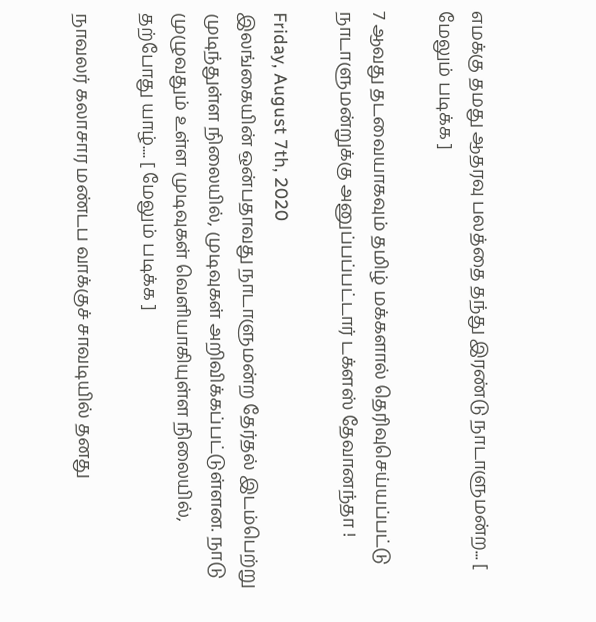எமக்கு தமது ஆதரவு பலத்தை தந்து இரண்டு நாடாளுமன்ற... [ மேலும் படிக்க ]

7 ஆவது தடவையாகவும் தமிழ் மக்களால் தெரிவுசெய்யப்பட்டு நாடாளுமன்றுக்கு அனுப்பப்பட்டார் டக்ளஸ் தேவானந்தா !

Friday, August 7th, 2020
இலங்கையின் ஒன்பதாவது நாடாளுமன்ற தேர்தல் இடம்பெற்று முடிந்துள்ள நிலையில், முடிவுகள் அறிவிக்கப்பட்டுள்ளன. நாடு முழுவதும் உள்ள முடிவுகள் வெளியாகியுள்ள நிலையில், தற்போது யாழ்.... [ மேலும் படிக்க ]

நாவலர் கலாசார மண்டப வாக்குச் சாவடியில் தனது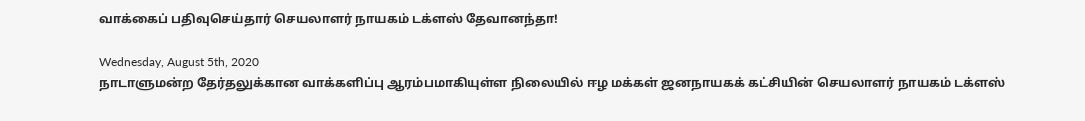வாக்கைப் பதிவுசெய்தார் செயலாளர் நாயகம் டக்ளஸ் தேவானந்தா!

Wednesday, August 5th, 2020
நாடாளுமன்ற தேர்தலுக்கான வாக்களிப்பு ஆரம்பமாகியுள்ள நிலையில் ஈழ மக்கள் ஜனநாயகக் கட்சியின் செயலாளர் நாயகம் டக்ளஸ்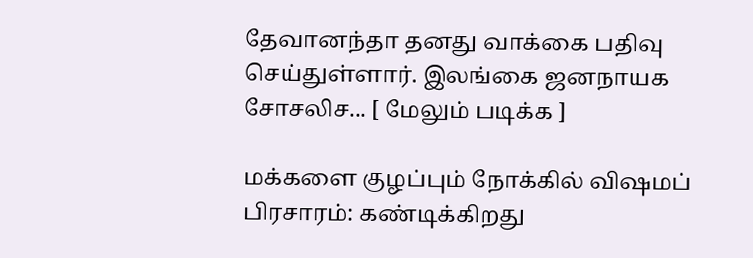தேவானந்தா தனது வாக்கை பதிவு செய்துள்ளார். இலங்கை ஜனநாயக சோசலிச... [ மேலும் படிக்க ]

மக்களை குழப்பும் நோக்கில் விஷமப் பிரசாரம்: கண்டிக்கிறது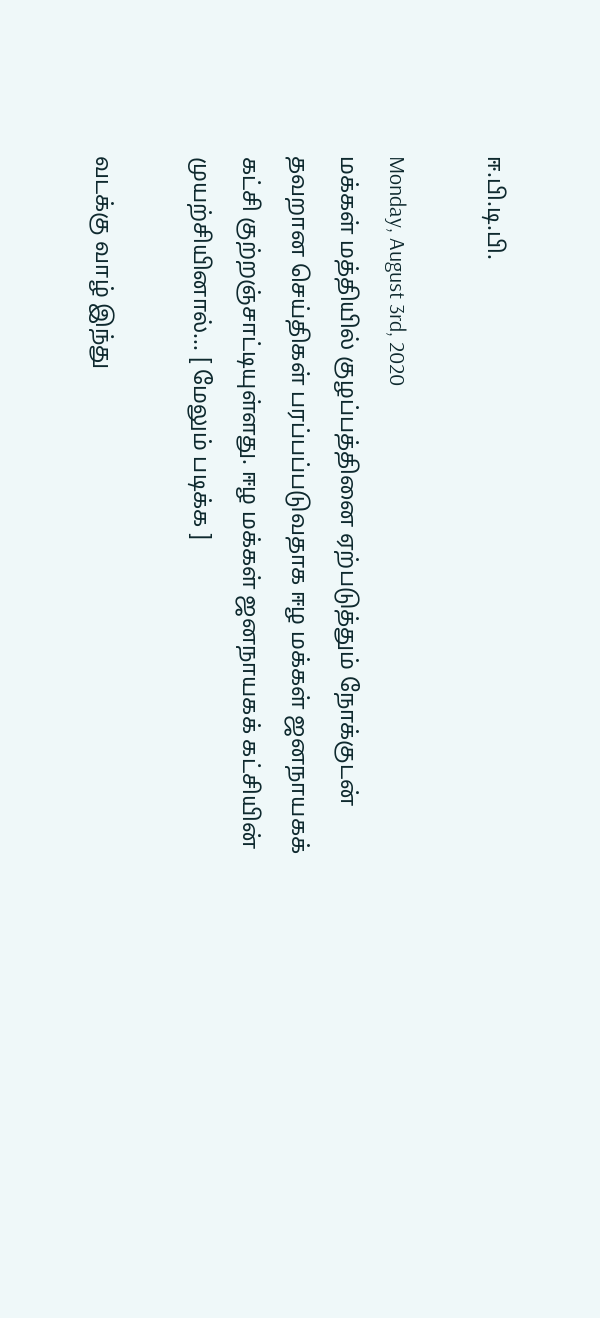ஈ.பி.டி.பி.

Monday, August 3rd, 2020
மக்கள் மத்தியில் குழப்பத்தினை ஏற்படுத்தும் நோக்குடன் தவறான செய்திகள் பரப்பப்படுவதாக ஈழ மக்கள் ஜனநாயகக் கட்சி குற்றஞ்சாட்டியுள்ளது. ஈழ மக்கள் ஜனநாயகக் கட்சியின் முயற்சியினால்... [ மேலும் படிக்க ]

வடக்கு வாழ் இந்து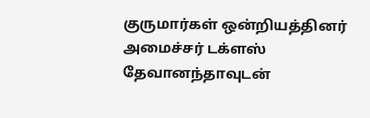குருமார்கள் ஒன்றியத்தினர் அமைச்சர் டக்ளஸ் தேவானந்தாவுடன்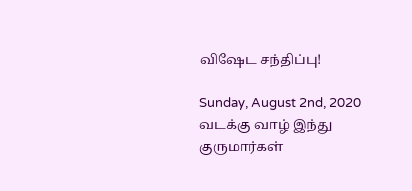விஷேட சந்திப்பு!

Sunday, August 2nd, 2020
வடக்கு வாழ் இந்து குருமார்கள்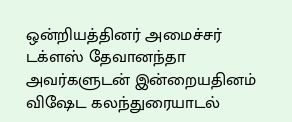ஒன்றியத்தினர் அமைச்சர் டக்ளஸ் தேவானந்தா அவர்களுடன் இன்றையதினம் விஷேட கலந்துரையாடல்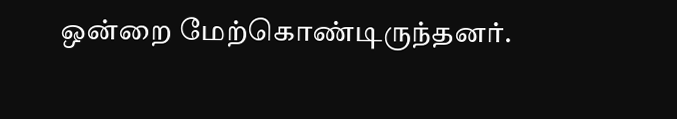ஒன்றை மேற்கொண்டிருந்தனர்.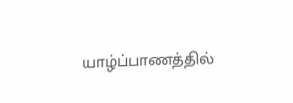யாழ்ப்பாணத்தில்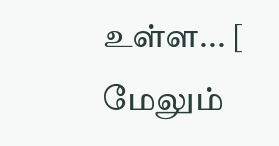உள்ள... [ மேலும்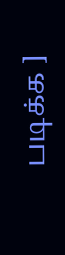படிக்க ]